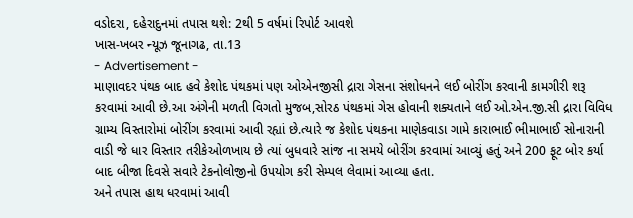વડોદરા, દહેરાદુનમાં તપાસ થશે: 2થી 5 વર્ષમાં રિપોર્ટ આવશે
ખાસ-ખબર ન્યૂઝ જૂનાગઢ, તા.13
- Advertisement -
માણાવદર પંથક બાદ હવે કેશોદ પંથકમાં પણ ઓએનજીસી દ્રારા ગેસના સંશોધનને લઈ બોરીંગ કરવાની કામગીરી શરૂ કરવામાં આવી છે.આ અંગેની મળતી વિગતો મુજબ,સોરઠ પંથકમાં ગેસ હોવાની શક્યતાને લઈ ઓ.એન.જી.સી દ્રારા વિવિધ ગ્રામ્ય વિસ્તારોમાં બોરીંગ કરવામાં આવી રહ્યાં છે.ત્યારે જ કેશોદ પંથકના માણેકવાડા ગામે કારાભાઈ ભીમાભાઈ સોનારાની વાડી જે ધાર વિસ્તાર તરીકેઓળખાય છે ત્યાં બુધવારે સાંજ ના સમયે બોરીંગ કરવામાં આવ્યું હતું અને 200 ફૂટ બોર કર્યા બાદ બીજા દિવસે સવારે ટેકનોલોજીનો ઉપયોગ કરી સેમ્પલ લેવામાં આવ્યા હતા.
અને તપાસ હાથ ધરવામાં આવી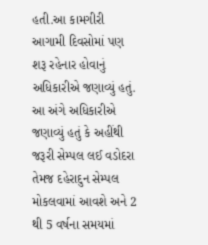હતી.આ કામગીરી આગામી દિવસોમાં પણ શરૂ રહેનાર હોવાનું અધિકારીએ જણાવ્યું હતું. આ અંગે અધિકારીએ જણાવ્યું હતું કે અહીંથી જરૂરી સેમ્પલ લઈ વડોદરા તેમજ દહેરાદુન સેમ્પલ મોકલવામાં આવશે અને 2 થી 5 વર્ષના સમયમાં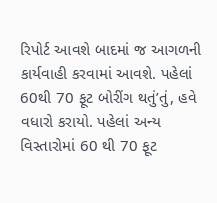રિપોર્ટ આવશે બાદમાં જ આગળની કાર્યવાહી કરવામાં આવશે. પહેલાં 60થી 70 ફૂટ બોરીંગ થતું’તું, હવે વધારો કરાયો. પહેલાં અન્ય વિસ્તારોમાં 60 થી 70 ફૂટ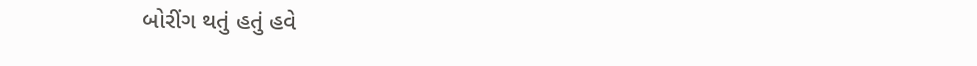બોરીંગ થતું હતું હવે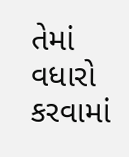તેમાં વધારો કરવામાં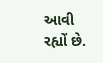આવી રહ્યોં છે.